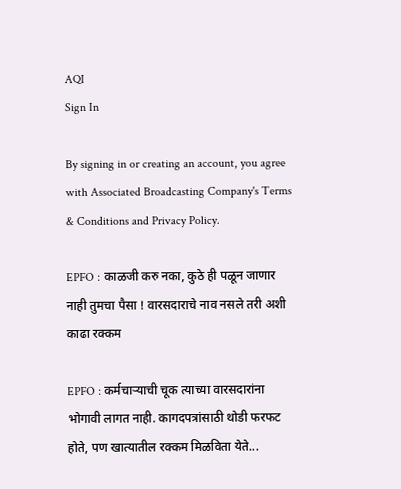AQI
Sign In

By signing in or creating an account, you agree with Associated Broadcasting Company's Terms & Conditions and Privacy Policy.

EPFO : काळजी करु नका, कुठे ही पळून जाणार नाही तुमचा पैसा ! वारसदाराचे नाव नसले तरी अशी काढा रक्कम

EPFO : कर्मचाऱ्याची चूक त्याच्या वारसदारांना भोगावी लागत नाही. कागदपत्रांसाठी थोडी फरफट होते, पण खात्यातील रक्कम मिळविता येते...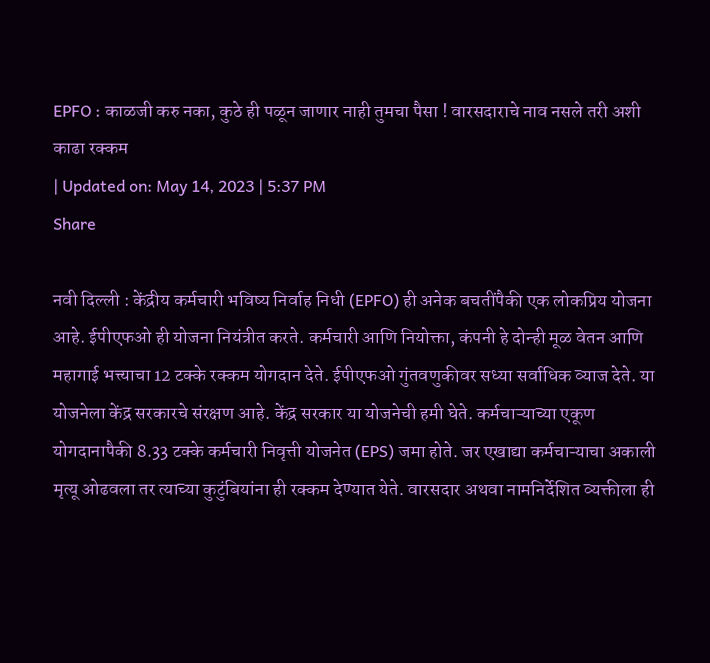EPFO : काळजी करु नका, कुठे ही पळून जाणार नाही तुमचा पैसा ! वारसदाराचे नाव नसले तरी अशी काढा रक्कम
| Updated on: May 14, 2023 | 5:37 PM
Share

नवी दिल्ली : केंद्रीय कर्मचारी भविष्य निर्वाह निधी (EPFO) ही अनेक बचतींपैकी एक लोकप्रिय योजना आहे. ईपीएफओ ही योजना नियंत्रीत करते. कर्मचारी आणि नियोक्ता, कंपनी हे दोन्ही मूळ वेतन आणि महागाई भत्त्याचा 12 टक्के रक्कम योगदान देते. ईपीएफओ गुंतवणुकीवर सध्या सर्वाधिक व्याज देते. या योजनेला केंद्र सरकारचे संरक्षण आहे. केंद्र सरकार या योजनेची हमी घेते. कर्मचाऱ्याच्या एकूण योगदानापैकी 8.33 टक्के कर्मचारी निवृत्ती योजनेत (EPS) जमा होते. जर एखाद्या कर्मचाऱ्याचा अकाली मृत्यू ओढवला तर त्याच्या कुटुंबियांना ही रक्कम देण्यात येते. वारसदार अथवा नामनिर्देशित व्यक्तीला ही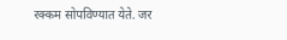रक्कम सोपविण्यात येते. जर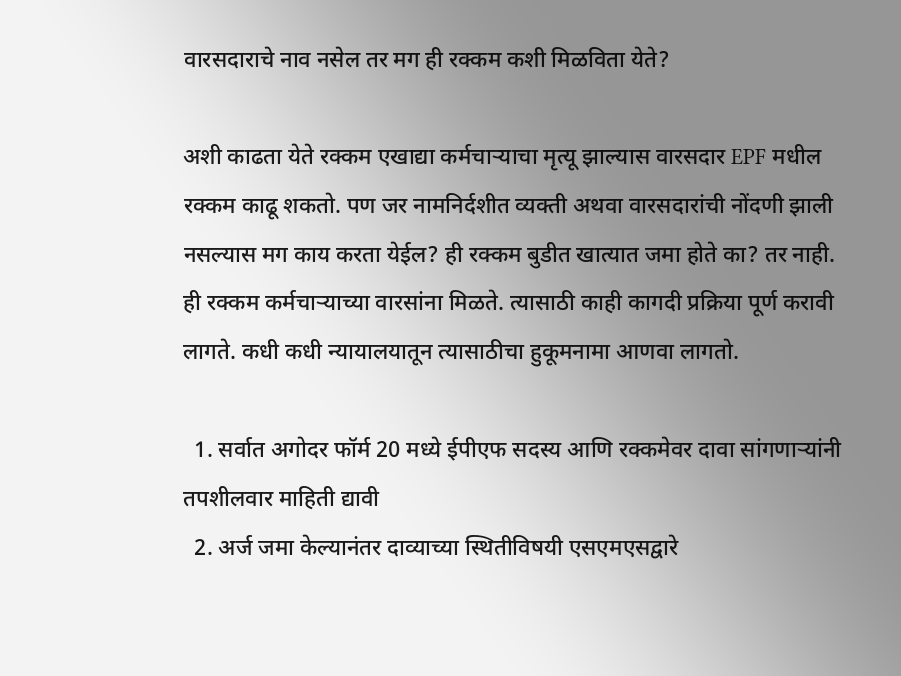वारसदाराचे नाव नसेल तर मग ही रक्कम कशी मिळविता येते?

अशी काढता येते रक्कम एखाद्या कर्मचाऱ्याचा मृत्यू झाल्यास वारसदार EPF मधील रक्कम काढू शकतो. पण जर नामनिर्दशीत व्यक्ती अथवा वारसदारांची नोंदणी झाली नसल्यास मग काय करता येईल? ही रक्कम बुडीत खात्यात जमा होते का? तर नाही. ही रक्कम कर्मचाऱ्याच्या वारसांना मिळते. त्यासाठी काही कागदी प्रक्रिया पूर्ण करावी लागते. कधी कधी न्यायालयातून त्यासाठीचा हुकूमनामा आणवा लागतो.

  1. सर्वात अगोदर फॉर्म 20 मध्ये ईपीएफ सदस्य आणि रक्कमेवर दावा सांगणाऱ्यांनी तपशीलवार माहिती द्यावी
  2. अर्ज जमा केल्यानंतर दाव्याच्या स्थितीविषयी एसएमएसद्वारे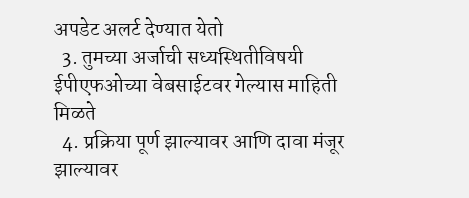अपडेट अलर्ट देण्यात येतो
  3. तुमच्या अर्जाची सध्यस्थितीविषयी ईपीएफओच्या वेबसाईटवर गेल्यास माहिती मिळते
  4. प्रक्रिया पूर्ण झाल्यावर आणि दावा मंजूर झाल्यावर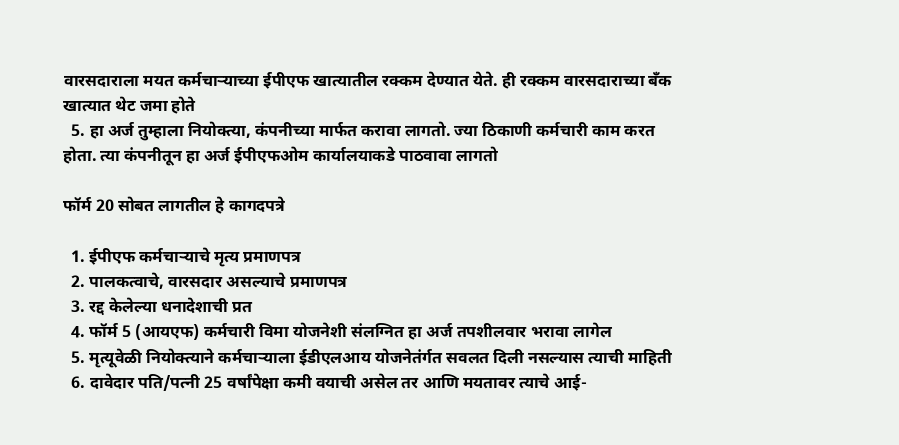वारसदाराला मयत कर्मचाऱ्याच्या ईपीएफ खात्यातील रक्कम देण्यात येते. ही रक्कम वारसदाराच्या बँक खात्यात थेट जमा होते
  5. हा अर्ज तुम्हाला नियोक्त्या, कंपनीच्या मार्फत करावा लागतो. ज्या ठिकाणी कर्मचारी काम करत होता. त्या कंपनीतून हा अर्ज ईपीएफओम कार्यालयाकडे पाठवावा लागतो

फॉर्म 20 सोबत लागतील हे कागदपत्रे

  1. ईपीएफ कर्मचाऱ्याचे मृत्य प्रमाणपत्र
  2. पालकत्वाचे, वारसदार असल्याचे प्रमाणपत्र
  3. रद्द केलेल्या धनादेशाची प्रत
  4. फॉर्म 5 (आयएफ) कर्मचारी विमा योजनेशी संलग्नित हा अर्ज तपशीलवार भरावा लागेल
  5. मृत्यूवेळी नियोक्त्याने कर्मचाऱ्याला ईडीएलआय योजनेतंर्गत सवलत दिली नसल्यास त्याची माहिती
  6. दावेदार पति/पत्नी 25 वर्षांपेक्षा कमी वयाची असेल तर आणि मयतावर त्याचे आई-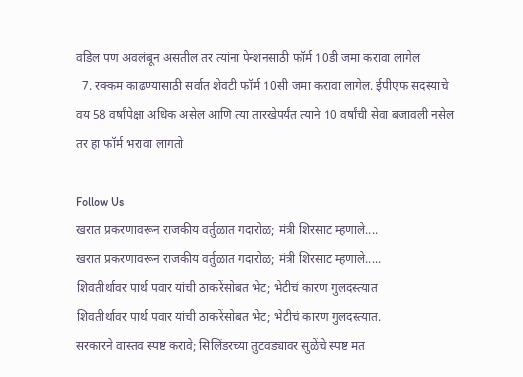वडिल पण अवलंबून असतील तर त्यांना पेन्शनसाठी फॉर्म 10डी जमा करावा लागेल
  7. रक्कम काढण्यासाठी सर्वात शेवटी फॉर्म 10सी जमा करावा लागेल. ईपीएफ सदस्याचे वय 58 वर्षांपेक्षा अधिक असेल आणि त्या तारखेपर्यंत त्याने 10 वर्षांची सेवा बजावली नसेल तर हा फॉर्म भरावा लागतो

Follow Us
खरात प्रकरणावरून राजकीय वर्तुळात गदारोळ; मंत्री शिरसाट म्हणाले....
खरात प्रकरणावरून राजकीय वर्तुळात गदारोळ; मंत्री शिरसाट म्हणाले.....
शिवतीर्थावर पार्थ पवार यांची ठाकरेंसोबत भेट; भेटीचं कारण गुलदस्त्यात
शिवतीर्थावर पार्थ पवार यांची ठाकरेंसोबत भेट; भेटीचं कारण गुलदस्त्यात.
सरकारने वास्तव स्पष्ट करावे; सिलिंडरच्या तुटवड्यावर सुळेंचे स्पष्ट मत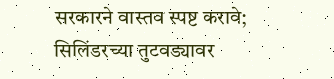सरकारने वास्तव स्पष्ट करावे; सिलिंडरच्या तुटवड्यावर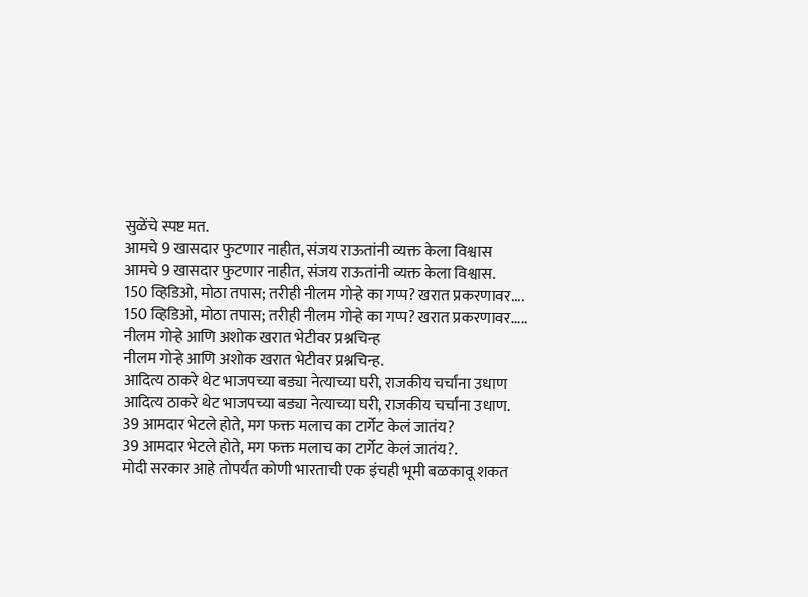सुळेंचे स्पष्ट मत.
आमचे 9 खासदार फुटणार नाहीत, संजय राऊतांनी व्यक्त केला विश्वास
आमचे 9 खासदार फुटणार नाहीत, संजय राऊतांनी व्यक्त केला विश्वास.
150 व्हिडिओ, मोठा तपास; तरीही नीलम गोऱ्हे का गप्प? खरात प्रकरणावर....
150 व्हिडिओ, मोठा तपास; तरीही नीलम गोऱ्हे का गप्प? खरात प्रकरणावर.....
नीलम गोऱ्हे आणि अशोक खरात भेटीवर प्रश्नचिन्ह
नीलम गोऱ्हे आणि अशोक खरात भेटीवर प्रश्नचिन्ह.
आदित्य ठाकरे थेट भाजपच्या बड्या नेत्याच्या घरी, राजकीय चर्चांना उधाण
आदित्य ठाकरे थेट भाजपच्या बड्या नेत्याच्या घरी, राजकीय चर्चांना उधाण.
39 आमदार भेटले होते, मग फक्त मलाच का टार्गेट केलं जातंय?
39 आमदार भेटले होते, मग फक्त मलाच का टार्गेट केलं जातंय?.
मोदी सरकार आहे तोपर्यंत कोणी भारताची एक इंचही भूमी बळकावू शकत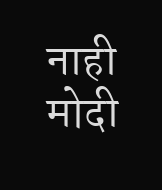नाही
मोदी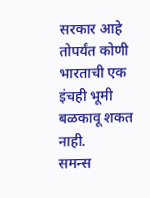सरकार आहे तोपर्यंत कोणी भारताची एक इंचही भूमी बळकावू शकत नाही.
समन्स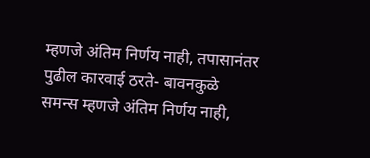म्हणजे अंतिम निर्णय नाही, तपासानंतर पुढील कारवाई ठरते- बावनकुळे
समन्स म्हणजे अंतिम निर्णय नाही,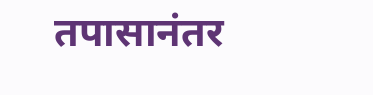तपासानंतर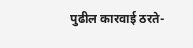पुढील कारवाई ठरते-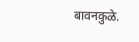बावनकुळे.